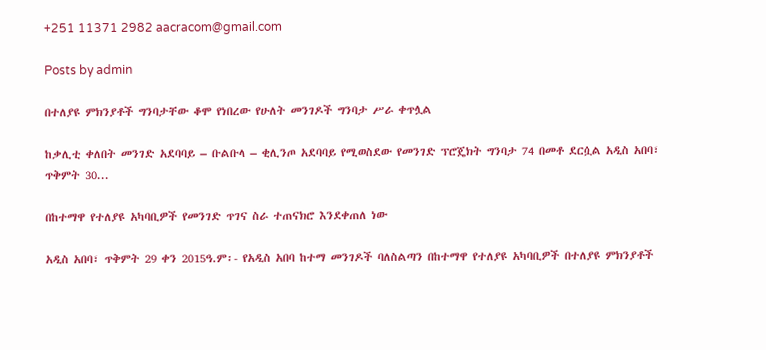+251 11371 2982 aacracom@gmail.com

Posts by admin

በተለያዩ ምክንያቶች ግንባታቸው ቆሞ የነበረው የሁለት መንገዶች ግንባታ ሥራ ቀጥሏል

ከቃሊቲ ቀለበት መንገድ አደባባይ – ቡልቡላ – ቂሊንጦ አደባባይ የሚወስደው የመንገድ ፕሮጄክት ግንባታ 74 በመቶ ደርሷል አዲስ አበባ፣ ጥቅምት 30...

በከተማዋ የተለያዩ አካባቢዎች የመንገድ ጥገና ስራ ተጠናክሮ እንደቀጠለ ነው

አዲስ አበባ፣ ጥቅምት 29 ቀን 2015ዓ.ም፡- የአዲስ አበባ ከተማ መንገዶች ባለስልጣን በከተማዋ የተለያዩ አካባቢዎች በተለያዩ ምክንያቶች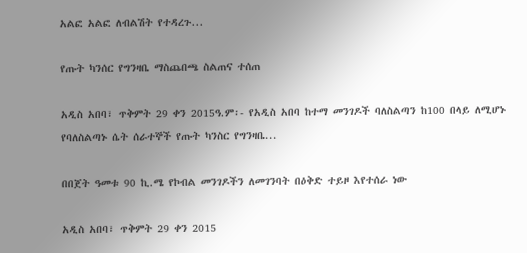አልፎ አልፎ ለብልሽት የተዳረጉ...

የጡት ካንሰር የግንዛቤ ማስጨበጫ ስልጠና ተሰጠ

አዲስ አበባ፣ ጥቅምት 29 ቀን 2015ዓ.ም፡- የአዲስ አበባ ከተማ መንገዶች ባለስልጣን ከ100 በላይ ለሚሆኑ የባለስልጣኑ ሴት ሰራተኞች የጡት ካንስር የግንዛቤ...

በበጀት ዓመቱ 90 ኪ.ሜ የኮብል መንገዶችን ለመገንባት በዕቅድ ተይዞ እየተሰራ ነው

አዲስ አበባ፣ ጥቅምት 29 ቀን 2015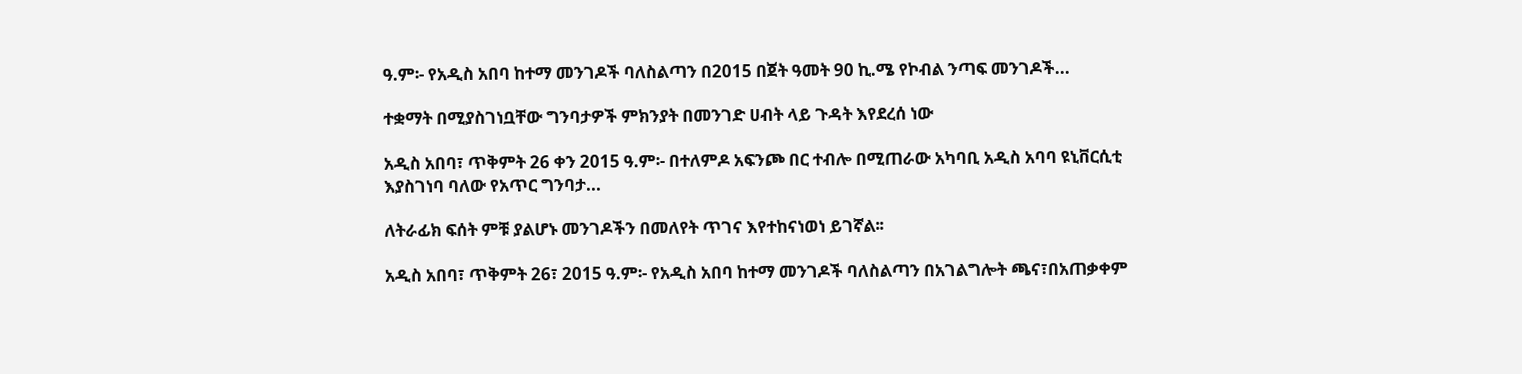ዓ.ም፡- የአዲስ አበባ ከተማ መንገዶች ባለስልጣን በ2015 በጀት ዓመት 90 ኪ.ሜ የኮብል ንጣፍ መንገዶች...

ተቋማት በሚያስገነቧቸው ግንባታዎች ምክንያት በመንገድ ሀብት ላይ ጉዳት እየደረሰ ነው

አዲስ አበባ፣ ጥቅምት 26 ቀን 2015 ዓ.ም፡- በተለምዶ አፍንጮ በር ተብሎ በሚጠራው አካባቢ አዲስ አባባ ዩኒቨርሲቲ እያስገነባ ባለው የአጥር ግንባታ...

ለትራፊክ ፍሰት ምቹ ያልሆኑ መንገዶችን በመለየት ጥገና እየተከናነወነ ይገኛል፡፡

አዲስ አበባ፣ ጥቅምት 26፣ 2015 ዓ.ም፡- የአዲስ አበባ ከተማ መንገዶች ባለስልጣን በአገልግሎት ጫና፣በአጠቃቀም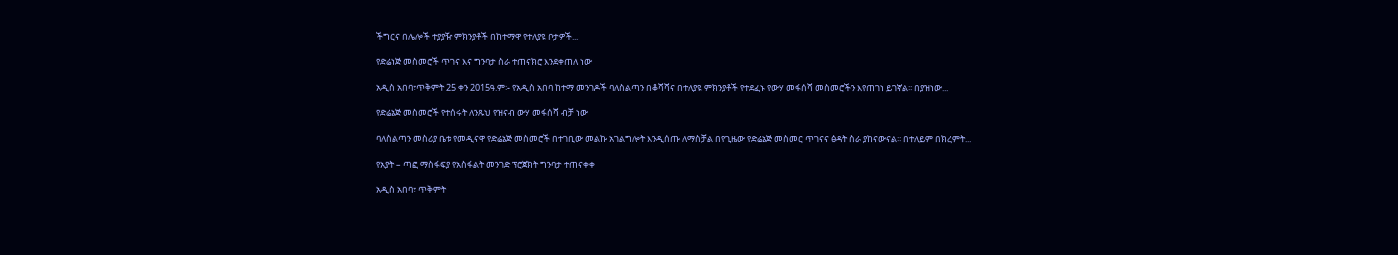ችግርና በሌሎች ተያያዥ ምክንያቶች በከተማዋ የተለያዩ ቦታዎች...

የድሬነጅ መስመሮች ጥገና እና ግንባታ ስራ ተጠናክሮ እንደቀጠለ ነው

አዲስ አበባ፣ጥቅምት 25 ቀን 2015ዓ.ም፡- የአዲስ አበባ ከተማ መንገዶች ባለስልጣን በቆሻሻና በተለያዩ ምክንያቶች የተደፈኑ የውሃ መፋሰሻ መስመሮችን እየጠገነ ይገኛል፡፡ በያዝነው...

የድሬኔጅ መስመሮች የተሰሩት ለንጹህ የዝናብ ውሃ መፋሰሻ ብቻ ነው

ባለስልጣን መስሪያ ቤቱ የመዲናዋ የድሬኔጅ መስመሮች በተገቢው መልኩ አገልግሎት እንዲሰጡ ለማስቻል በየጊዜው የድሬኔጅ መስመር ጥገናና ፅዳት ስራ ያከናውናል፡፡ በተለይም በክረምት...

የአያት – ጣፎ ማስፋፍያ የአስፋልት መንገድ ፕሮጀክት ግንባታ ተጠናቀቀ

አዲስ አበባ፣ ጥቅምት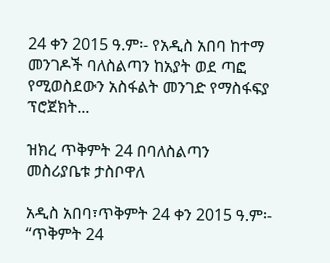24 ቀን 2015 ዓ.ም፡- የአዲስ አበባ ከተማ መንገዶች ባለስልጣን ከአያት ወደ ጣፎ የሚወስደውን አስፋልት መንገድ የማስፋፍያ ፕሮጀክት...

ዝክረ ጥቅምት 24 በባለስልጣን መስሪያቤቱ ታስቦዋለ

አዲስ አበባ፣ጥቅምት 24 ቀን 2015 ዓ.ም፡- “ጥቅምት 24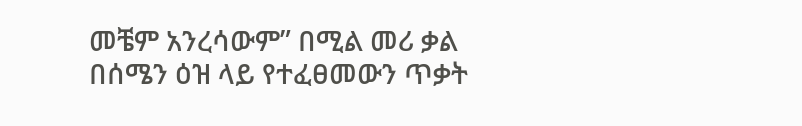መቼም አንረሳውም” በሚል መሪ ቃል በሰሜን ዕዝ ላይ የተፈፀመውን ጥቃት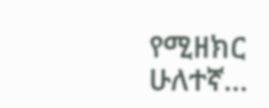የሚዘክር ሁለተኛ...